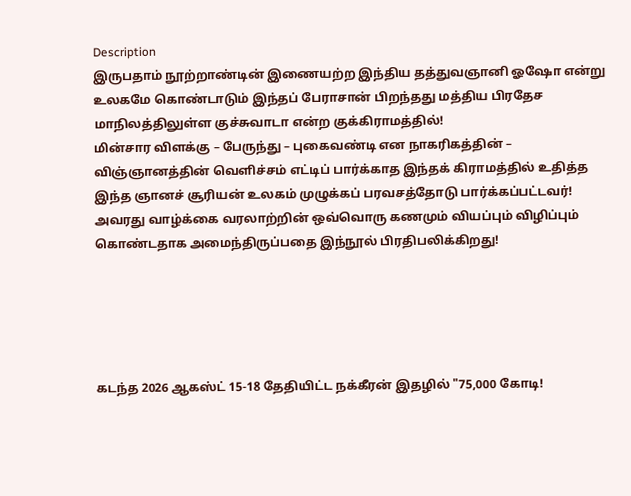Description
இருபதாம் நூற்றாண்டின் இணையற்ற இந்திய தத்துவஞானி ஓஷோ என்று உலகமே கொண்டாடும் இந்தப் பேராசான் பிறந்தது மத்திய பிரதேச மாநிலத்திலுள்ள குச்சுவாடா என்ற குக்கிராமத்தில்!
மின்சார விளக்கு – பேருந்து – புகைவண்டி என நாகரிகத்தின் – விஞ்ஞானத்தின் வெளிச்சம் எட்டிப் பார்க்காத இந்தக் கிராமத்தில் உதித்த இந்த ஞானச் சூரியன் உலகம் முழுக்கப் பரவசத்தோடு பார்க்கப்பட்டவர்!
அவரது வாழ்க்கை வரலாற்றின் ஒவ்வொரு கணமும் வியப்பும் விழிப்பும் கொண்டதாக அமைந்திருப்பதை இந்நூல் பிரதிபலிக்கிறது!





கடந்த 2026 ஆகஸ்ட் 15-18 தேதியிட்ட நக்கீரன் இதழில் "75,000 கோடி!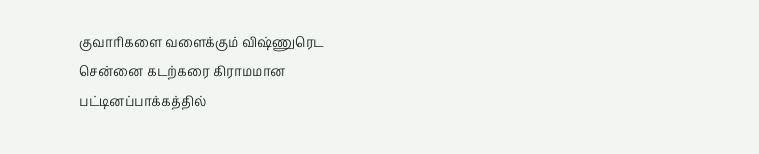குவாரிகளை வளைக்கும் விஷ்ணுரெட
சென்னை கடற்கரை கிராமமான பட்டினப்பாக்கத்தில்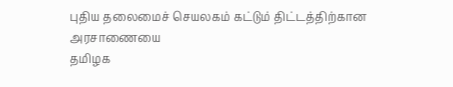புதிய தலைமைச் செயலகம் கட்டும் திட்டத்திற்கான அரசாணையை
தமிழக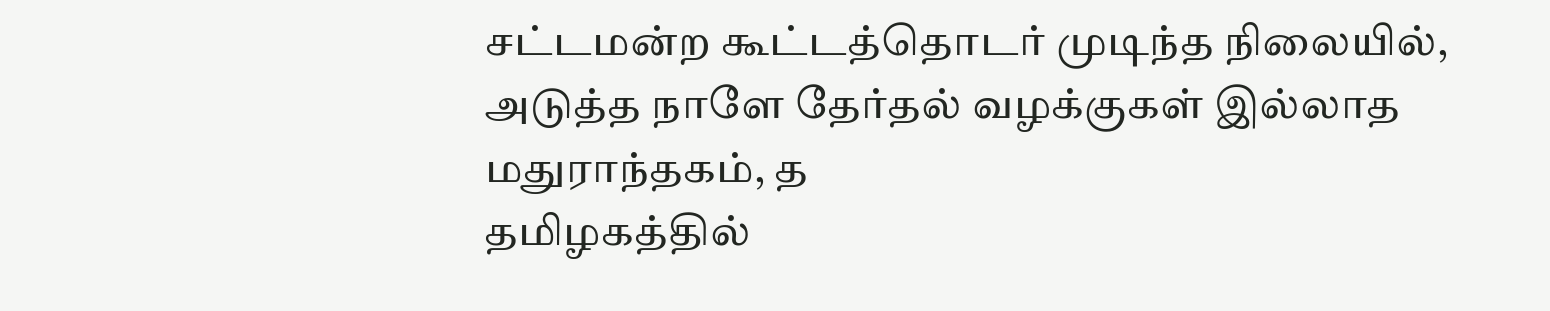சட்டமன்ற கூட்டத்தொடர் முடிந்த நிலையில், அடுத்த நாளே தேர்தல் வழக்குகள் இல்லாத மதுராந்தகம், த
தமிழகத்தில்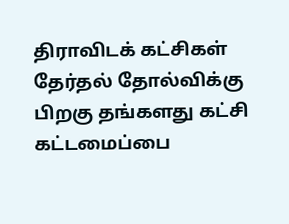திராவிடக் கட்சிகள் தேர்தல் தோல்விக்கு பிறகு தங்களது கட்சி கட்டமைப்பை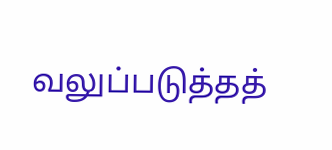வலுப்படுத்தத்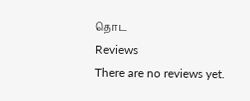தொட
Reviews
There are no reviews yet.